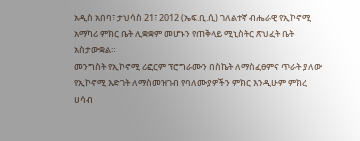አዲስ አበባ፣ ታህሳስ 21፣ 2012 (ኤፍ.ቢ.ሲ) ገለልተኛ ብሔራዊ የኢኮኖሚ አማካሪ ምክር ቤት ሊቋቋም መሆኑን የጠቅላይ ሚኒስትር ጽህፈት ቤት አስታውቋል።
መንግስት የኢኮኖሚ ሪፎርም ፕሮግራሙን በስኬት ለማስፈፀምና ጥራት ያለው የኢኮኖሚ እድገት ለማስመዝገብ የባለሙያዎችን ምክር እንዲሁም ምክረ ሀሳብ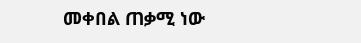መቀበል ጠቃሚ ነው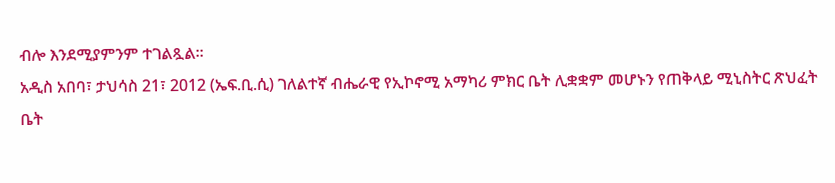ብሎ እንደሚያምንም ተገልጿል።
አዲስ አበባ፣ ታህሳስ 21፣ 2012 (ኤፍ.ቢ.ሲ) ገለልተኛ ብሔራዊ የኢኮኖሚ አማካሪ ምክር ቤት ሊቋቋም መሆኑን የጠቅላይ ሚኒስትር ጽህፈት ቤት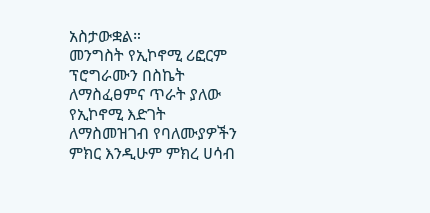አስታውቋል።
መንግስት የኢኮኖሚ ሪፎርም ፕሮግራሙን በስኬት ለማስፈፀምና ጥራት ያለው የኢኮኖሚ እድገት ለማስመዝገብ የባለሙያዎችን ምክር እንዲሁም ምክረ ሀሳብ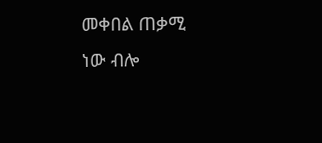መቀበል ጠቃሚ ነው ብሎ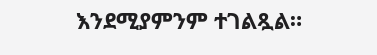እንደሚያምንም ተገልጿል።